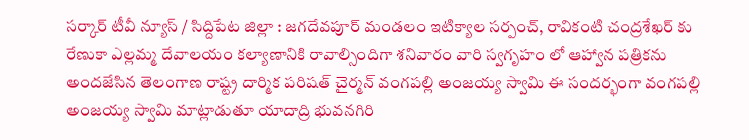సర్కార్ టీవీ న్యూస్ / సిద్దిపేట జిల్లా : జగదేవపూర్ మండలం ఇటిక్యాల సర్పంచ్, రావికంటి చంద్రశేఖర్ కు రేణుకా ఎల్లమ్మ దేవాలయం కల్యాణానికి రావాల్సిందిగా శనివారం వారి స్వగృహం లో ఆహ్వాన పత్రికను అందజేసిన తెలంగాణ రాష్ట్ర దార్మిక పరిషత్ చైర్మన్ వంగపల్లి అంజయ్య స్వామి ఈ సందర్భంగా వంగపల్లి అంజయ్య స్వామి మాట్లాడుతూ యాదాద్రి భువనగిరి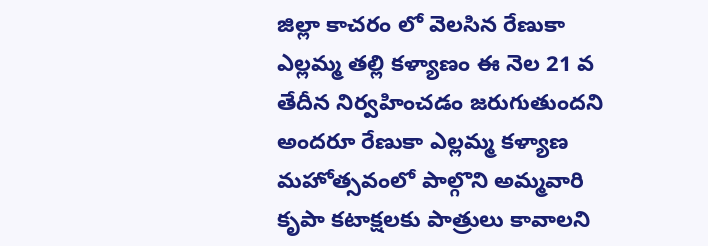జిల్లా కాచరం లో వెలసిన రేణుకా ఎల్లమ్మ తల్లి కళ్యాణం ఈ నెల 21 వ తేదీన నిర్వహించడం జరుగుతుందని అందరూ రేణుకా ఎల్లమ్మ కళ్యాణ మహోత్సవంలో పాల్గొని అమ్మవారి కృపా కటాక్షలకు పాత్రులు కావాలని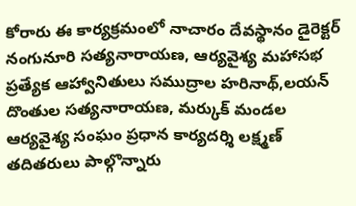కోరారు ఈ కార్యక్రమంలో నాచారం దేవస్థానం డైరెక్టర్ నంగునూరి సత్యనారాయణ, ఆర్యవైశ్య మహాసభ ప్రత్యేక ఆహ్వానితులు సముద్రాల హరినాథ్,లయన్ దొంతుల సత్యనారాయణ, మర్కుక్ మండల ఆర్యవైశ్య సంఘం ప్రధాన కార్యదర్శి లక్ష్మణ్ తదితరులు పాల్గొన్నారు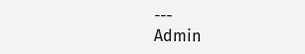---
Admin